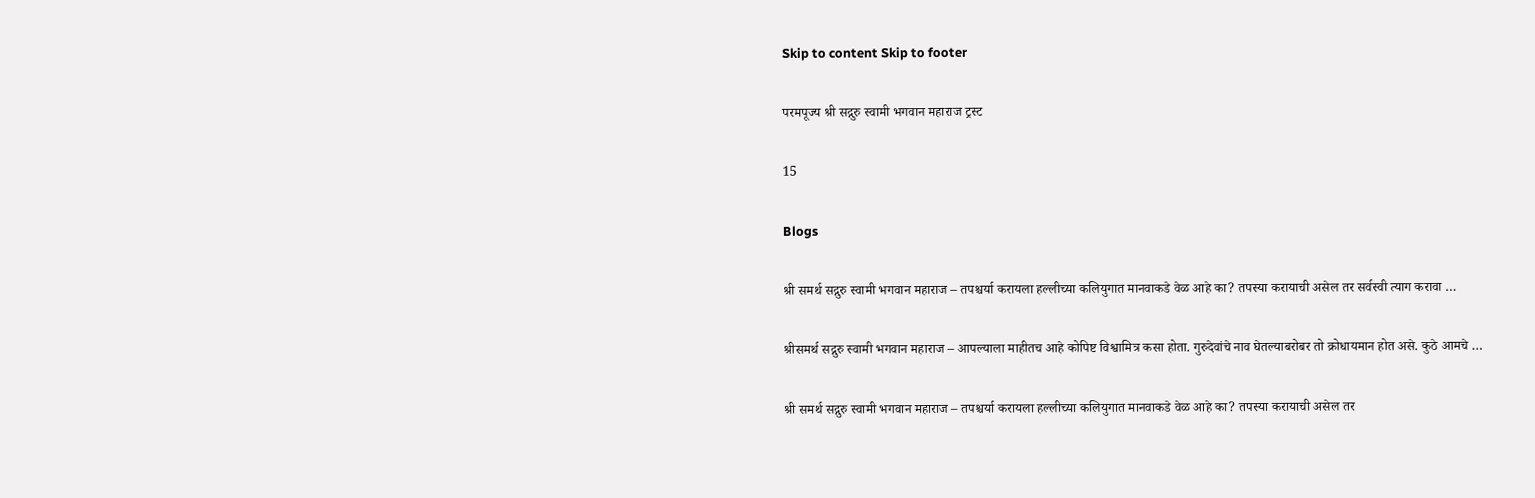Skip to content Skip to footer

परमपूज्य श्री सद्गुरु स्वामी भगवान महाराज ट्रस्ट

15

Blogs

श्री समर्थ सद्गुरु स्वामी भगवान महाराज – तपश्चर्या करायला हल्लीच्या कलियुगात मानवाकडे वेळ आहे का? तपस्या करायाची असेल तर सर्वस्वी त्याग करावा …

श्रीसमर्थ सद्गुरु स्वामी भगवान महाराज – आपल्याला माहीतच आहे कोपिष्ट विश्वामित्र कसा होता. गुरुदेवांचे नाव घेतल्याबरोबर तो क्रोधायमान होत असे. कुठे आमचे …

श्री समर्थ सद्गुरु स्वामी भगवान महाराज – तपश्चर्या करायला हल्लीच्या कलियुगात मानवाकडे वेळ आहे का? तपस्या करायाची असेल तर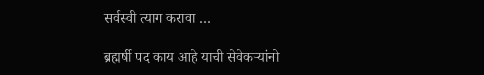सर्वस्वी त्याग करावा …

ब्रह्मर्षी पद काय आहे याची सेवेकऱ्यांनो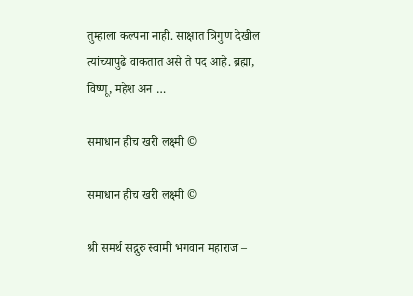तुम्हाला कल्पना नाही. साक्षात त्रिगुण देखील त्यांच्यापुढे वाकतात असे ते पद आहे. ब्रह्मा, विष्णू, महेश अन …

समाधान हीच खरी लक्ष्मी ©

समाधान हीच खरी लक्ष्मी ©

श्री समर्थ सद्गुरु स्वामी भगवान महाराज –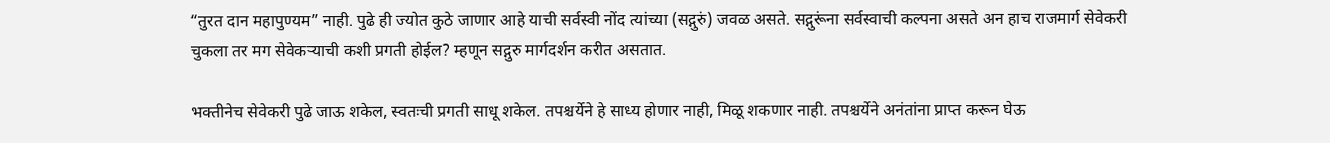“तुरत दान महापुण्यम” नाही. पुढे ही ज्योत कुठे जाणार आहे याची सर्वस्वी नोंद त्यांच्या (सद्गुरुं) जवळ असते. सद्गुरूंना सर्वस्वाची कल्पना असते अन हाच राजमार्ग सेवेकरी चुकला तर मग सेवेकऱ्याची कशी प्रगती होईल? म्हणून सद्गुरु मार्गदर्शन करीत असतात.

भक्तीनेच सेवेकरी पुढे जाऊ शकेल, स्वतःची प्रगती साधू शकेल. तपश्चर्येने हे साध्य होणार नाही, मिळू शकणार नाही. तपश्चर्येने अनंतांना प्राप्त करून घेऊ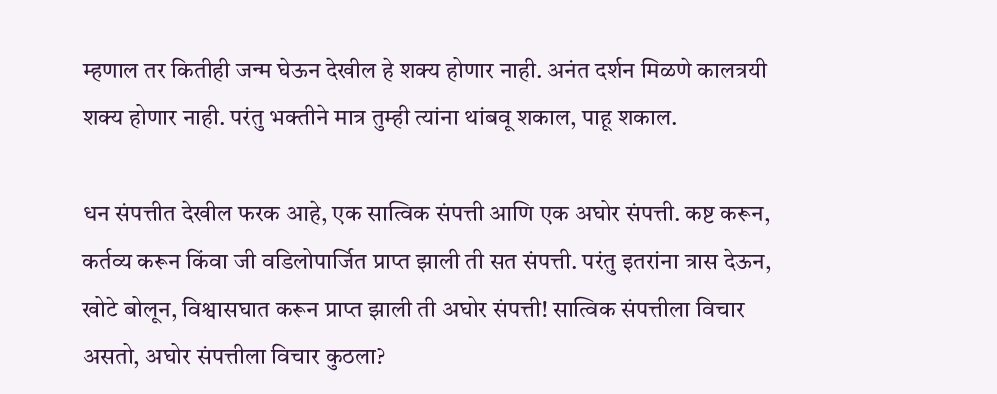म्हणाल तर कितीही जन्म घेऊन देखील हे शक्य होणार नाही. अनंत दर्शन मिळणे कालत्रयी शक्य होणार नाही. परंतु भक्तीने मात्र तुम्ही त्यांना थांबवू शकाल, पाहू शकाल.

धन संपत्तीत देखील फरक आहे, एक सात्विक संपत्ती आणि एक अघोर संपत्ती. कष्ट करून, कर्तव्य करून किंवा जी वडिलोपार्जित प्राप्त झाली ती सत संपत्ती. परंतु इतरांना त्रास देऊन, खोटे बोलून, विश्वासघात करून प्राप्त झाली ती अघोर संपत्ती! सात्विक संपत्तीला विचार असतो, अघोर संपत्तीला विचार कुठला?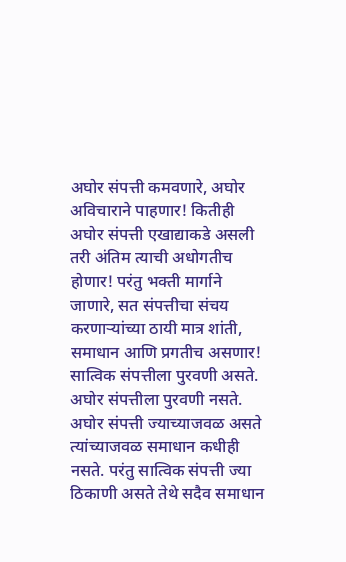अघोर संपत्ती कमवणारे, अघोर अविचाराने पाहणार! कितीही अघोर संपत्ती एखाद्याकडे असली तरी अंतिम त्याची अधोगतीच होणार! परंतु भक्ती मार्गाने जाणारे, सत संपत्तीचा संचय करणाऱ्यांच्या ठायी मात्र शांती, समाधान आणि प्रगतीच असणार! सात्विक संपत्तीला पुरवणी असते. अघोर संपत्तीला पुरवणी नसते. अघोर संपत्ती ज्याच्याजवळ असते त्यांच्याजवळ समाधान कधीही नसते. परंतु सात्विक संपत्ती ज्या ठिकाणी असते तेथे सदैव समाधान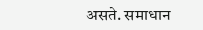असते. समाधान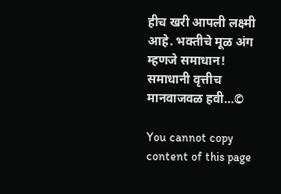हीच खरी आपली लक्ष्मी आहे. भक्तीचे मूळ अंग म्हणजे समाधान! समाधानी वृत्तीच मानवाजवळ हवी…©

You cannot copy content of this page